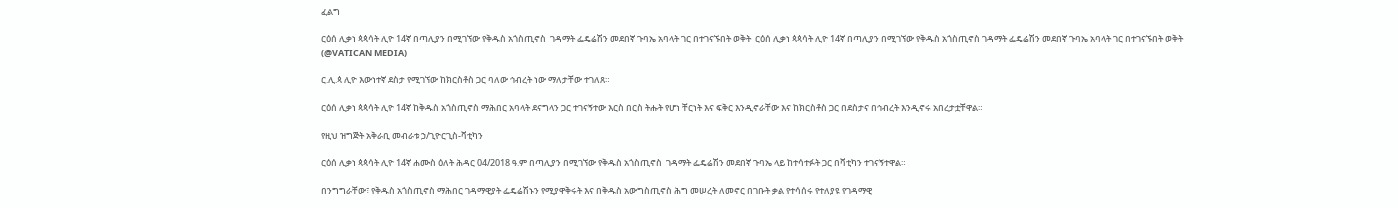ፈልግ

ርዕሰ ሊቃነ ጳጳሳት ሊዮ 14ኛ በጣሊያን በሚገኘው የቅዱስ አጎስጢኖስ  ገዳማት ፌዴሬሽን መደበኛ ጉባኤ አባላት ገር በተገናኙበት ወቅት  ርዕሰ ሊቃነ ጳጳሳት ሊዮ 14ኛ በጣሊያን በሚገኘው የቅዱስ አጎስጢኖስ ገዳማት ፌዴሬሽን መደበኛ ጉባኤ አባላት ገር በተገናኙበት ወቅት   (@VATICAN MEDIA)

ር.ሊ.ጳ ሊዮ እውነተኛ ደስታ የሚገኘው ከክርስቶስ ጋር ባለው ኅብረት ነው ማለታቸው ተገለጸ።

ርዕሰ ሊቃነ ጳጳሳት ሊዮ 14ኛ ከቅዱስ አጎስጢኖስ ማሕበር አባላት ደናግላን ጋር ተገናኝተው እርስ በርስ ትሑት የሆነ ቸርነት እና ፍቅር እንዲኖራቸው እና ከክርስቶስ ጋር በደስታና በኅብረት እንዲኖሩ አበረታቷቸዋል።

የዚህ ዝግጅት አቅራቢ መብራቱ ኃ/ጊዮርጊስ-ቫቲካን

ርዕሰ ሊቃነ ጳጳሳት ሊዮ 14ኛ ሐሙስ ዕለት ሕዳር 04/2018 ዓ.ም በጣሊያን በሚገኘው የቅዱስ አጎስጢኖስ  ገዳማት ፌዴሬሽን መደበኛ ጉባኤ ላይ ከተሳተፉት ጋር በቫቲካን ተገናኝተዋል።

በንግግራቸው፣ የቅዱስ አጎስጢኖስ ማሕበር ገዳማዊያት ፌዴሬሽኑን የሚያዋቅሩት እና በቅዱስ አውግስጢኖስ ሕግ መሠረት ለመኖር በገቡት ቃል የተሳሰሩ የተለያዩ የገዳማዊ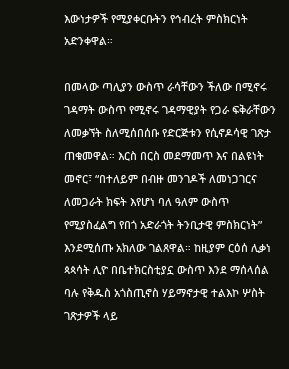እውነታዎች የሚያቀርቡትን የኅብረት ምስክርነት አድንቀዋል።

በመላው ጣሊያን ውስጥ ራሳቸውን ችለው በሚኖሩ ገዳማት ውስጥ የሚኖሩ ገዳማዊያት የጋራ ፍቅራቸውን ለመቃኘት ስለሚሰበሰቡ የድርጅቱን የሲኖዶሳዊ ገጽታ ጠቁመዋል። እርስ በርስ መደማመጥ እና በልዩነት መኖር፣ “በተለይም በብዙ መንገዶች ለመነጋገርና ለመጋራት ክፍት እየሆነ ባለ ዓለም ውስጥ የሚያስፈልግ የበጎ አድራጎት ትንቢታዊ ምስክርነት” እንደሚሰጡ አክለው ገልጸዋል። ከዚያም ርዕሰ ሊቃነ ጳጳሳት ሊዮ በቤተክርስቲያኗ ውስጥ እንደ ማሰላሰል ባሉ የቅዱስ አጎስጢኖስ ሃይማኖታዊ ተልእኮ ሦስት ገጽታዎች ላይ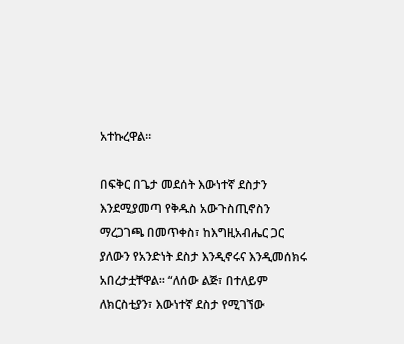አተኩረዋል።

በፍቅር በጌታ መደሰት እውነተኛ ደስታን እንደሚያመጣ የቅዱስ አውጉስጢኖስን ማረጋገጫ በመጥቀስ፣ ከእግዚአብሔር ጋር ያለውን የአንድነት ደስታ እንዲኖሩና እንዲመሰክሩ አበረታቷቸዋል። “ለሰው ልጅ፣ በተለይም ለክርስቲያን፣ እውነተኛ ደስታ የሚገኘው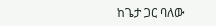ከጌታ ጋር ባለው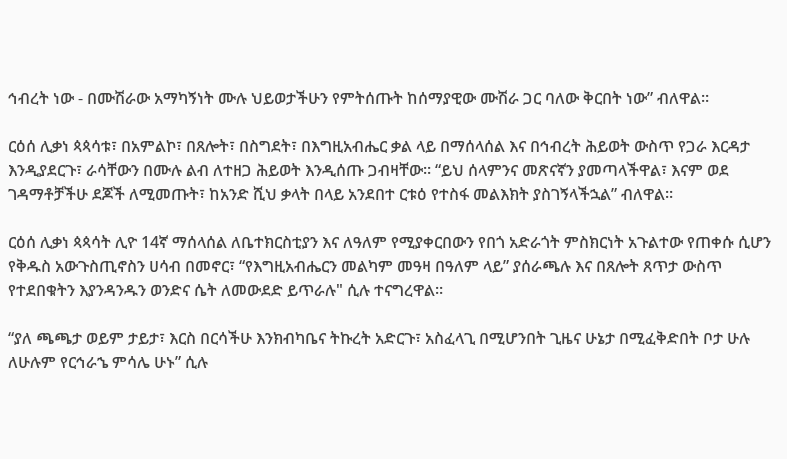ኅብረት ነው - በሙሽራው አማካኝነት ሙሉ ህይወታችሁን የምትሰጡት ከሰማያዊው ሙሽራ ጋር ባለው ቅርበት ነው” ብለዋል።

ርዕሰ ሊቃነ ጳጳሳቱ፣ በአምልኮ፣ በጸሎት፣ በስግደት፣ በእግዚአብሔር ቃል ላይ በማሰላሰል እና በኅብረት ሕይወት ውስጥ የጋራ እርዳታ እንዲያደርጉ፣ ራሳቸውን በሙሉ ልብ ለተዘጋ ሕይወት እንዲሰጡ ጋብዛቸው። “ይህ ሰላምንና መጽናኛን ያመጣላችዋል፣ እናም ወደ ገዳማቶቻችሁ ደጆች ለሚመጡት፣ ከአንድ ሺህ ቃላት በላይ አንደበተ ርቱዕ የተስፋ መልእክት ያስገኝላችኋል” ብለዋል።

ርዕሰ ሊቃነ ጳጳሳት ሊዮ 14ኛ ማሰላሰል ለቤተክርስቲያን እና ለዓለም የሚያቀርበውን የበጎ አድራጎት ምስክርነት አጉልተው የጠቀሱ ሲሆን የቅዱስ አውጉስጢኖስን ሀሳብ በመኖር፣ “የእግዚአብሔርን መልካም መዓዛ በዓለም ላይ” ያሰራጫሉ እና በጸሎት ጸጥታ ውስጥ የተደበቁትን እያንዳንዱን ወንድና ሴት ለመውደድ ይጥራሉ" ሲሉ ተናግረዋል።

“ያለ ጫጫታ ወይም ታይታ፣ እርስ በርሳችሁ እንክብካቤና ትኩረት አድርጉ፣ አስፈላጊ በሚሆንበት ጊዜና ሁኔታ በሚፈቅድበት ቦታ ሁሉ ለሁሉም የርኅራኄ ምሳሌ ሁኑ” ሲሉ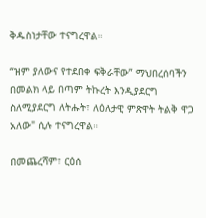ቅዱስነታቸው ተናግረዋል።

“ዝም ያለውና የተደበቀ ፍቅራቸው” ማህበረሰባችን በመልክ ላይ በጣም ትኩረት እንዲያደርግ ስለሚያደርግ ለትሑት፣ ለዕለታዊ ምጽዋት ትልቅ ዋጋ አለው" ሲሉ ተናግረዋል።

በመጨረሻም፣ ርዕሰ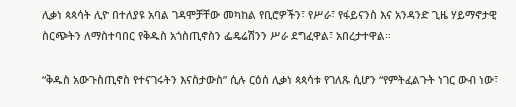ሊቃነ ጳጳሳት ሊዮ በተለያዩ አባል ገዳሞቻቸው መካከል የቢሮዎችን፣ የሥራ፣ የፋይናንስ እና አንዳንድ ጊዜ ሃይማኖታዊ ስርጭትን ለማስተባበር የቅዱስ አጎስጢኖስን ፌዴሬሽንን ሥራ ደግፈዋል፣ አበረታተዋል።

“ቅዱስ አውጉስጢኖስ የተናገሩትን እናስታውስ” ሲሉ ርዕሰ ሊቃነ ጳጳሳቱ የገለጹ ሲሆን “የምትፈልጉት ነገር ውብ ነው፣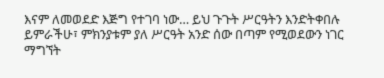እናም ለመወደድ እጅግ የተገባ ነው… ይህ ጉጉት ሥርዓትን እንድትቀበሉ ይምራችሁ፣ ምክንያቱም ያለ ሥርዓት አንድ ሰው በጣም የሚወደውን ነገር ማግኘት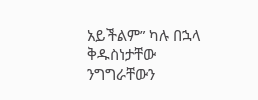አይችልም” ካሉ በኋላ ቅዱስነታቸው ንግግራቸውን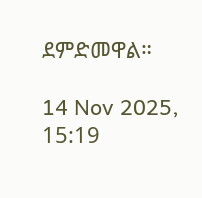ደምድመዋል።

14 Nov 2025, 15:19